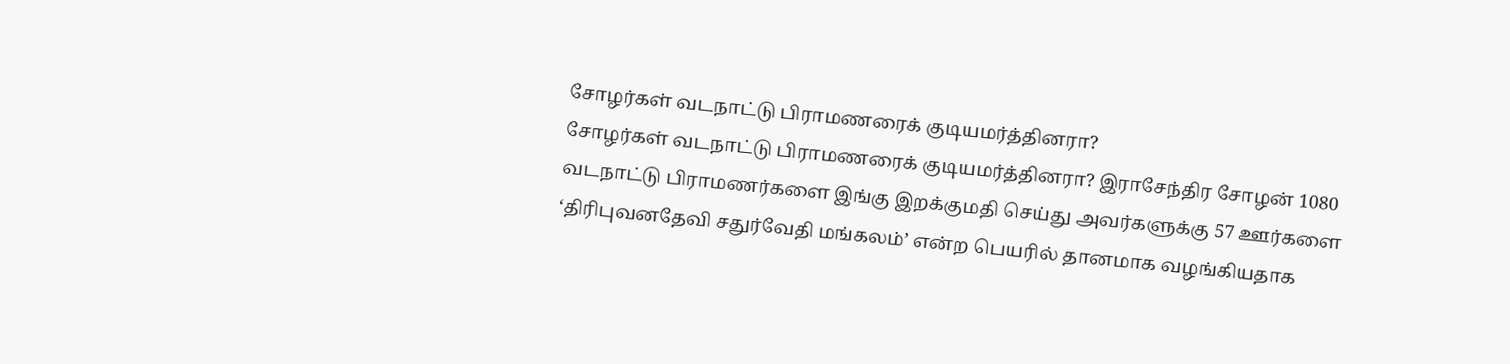சோழர்கள் வடநாட்டு பிராமணரைக் குடியமர்த்தினரா?
சோழர்கள் வடநாட்டு பிராமணரைக் குடியமர்த்தினரா? இராசேந்திர சோழன் 1080 வடநாட்டு பிராமணர்களை இங்கு இறக்குமதி செய்து அவர்களுக்கு 57 ஊர்களை ‘திரிபுவனதேவி சதுர்வேதி மங்கலம்’ என்ற பெயரில் தானமாக வழங்கியதாக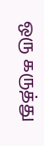ஒரு கருத்து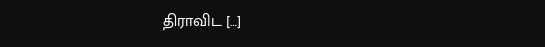திராவிட […]